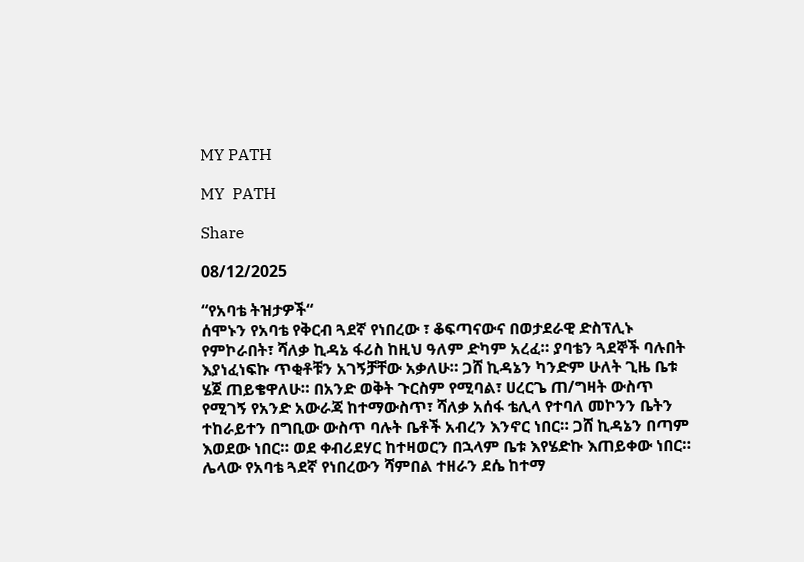MY PATH

MY  PATH

Share

08/12/2025

“የአባቴ ትዝታዎች“
ሰሞኑን የአባቴ የቅርብ ጓደኛ የነበረው ፣ ቆፍጣናውና በወታደራዊ ድስፕሊኑ የምኮራበት፣ ሻለቃ ኪዳኔ ፋሪስ ከዚህ ዓለም ድካም አረፈ። ያባቴን ጓደኞች ባሉበት እያነፈነፍኩ ጥቂቶቹን አገኝቻቸው አቃለሁ። ጋሸ ኪዳኔን ካንድም ሁለት ጊዜ ቤቱ ሄጀ ጠይቄዋለሁ። በአንድ ወቅት ጉርስም የሚባል፣ ሀረርጌ ጠ/ግዛት ውስጥ የሚገኝ የአንድ አውራጃ ከተማውስጥ፣ ሻለቃ አሰፋ ቴሊላ የተባለ መኮንን ቤትን ተከራይተን በግቢው ውስጥ ባሉት ቤቶች አብረን እንኖር ነበር። ጋሸ ኪዳኔን በጣም እወደው ነበር። ወደ ቀብሪደሃር ከተዛወርን በኋላም ቤቱ እየሄድኩ እጠይቀው ነበር። ሌላው የአባቴ ጓደኛ የነበረውን ሻምበል ተዘራን ደሴ ከተማ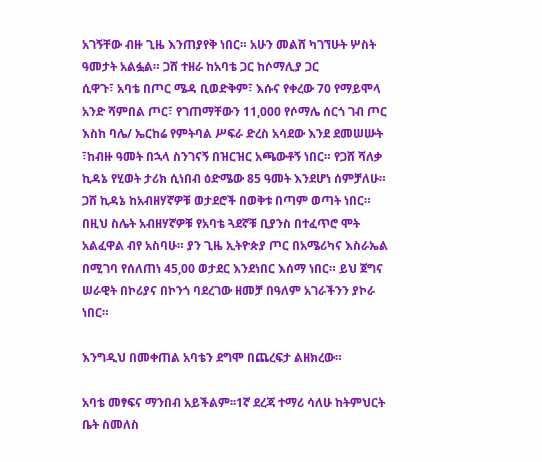አገኝቸው ብዙ ጊዜ እንጠያየቅ ነበር። አሁን መልሸ ካገኘሁት ሦስት ዓመታት አልፏል። ጋሸ ተዘራ ከአባቴ ጋር ከሶማሊያ ጋር
ሲዋጉ፣ አባቴ በጦር ሜዳ ቢወድቅም፣ እሱና የቀረው 70 የማይሞላ አንድ ሻምበል ጦር፣ የገጠማቸውን 11,000 የሶማሌ ሰርጎ ገብ ጦር እስከ ባሌ/ ኤርከሬ የምትባል ሥፍራ ድረስ አሳደው እንደ ደመሠሡት ፣ከብዙ ዓመት በኋላ ስንገናኝ በዝርዝር አጫውቶኝ ነበር። የጋሸ ሻለቃ ኪዳኔ የሂወት ታሪክ ሲነበብ ዕድሜው 85 ዓመት እንደሆነ ሰምቻለሁ። ጋሸ ኪዳኔ ከአብዘሃኛዎቹ ወታደሮች በወቅቱ በጣም ወጣት ነበር። በዚህ ስሌት አብዘሃኛዎቹ የአባቴ ጓደኛቹ ቢያንስ በተፈጥሮ ሞት አልፈዋል ብየ አስባሁ። ያን ጊዜ ኢትዮጵያ ጦር በአሜሪካና እስራኤል በሚገባ የሰለጠነ 45,00 ወታደር እንደነበር እሰማ ነበር። ይህ ጀግና ሠራዊት በኮሪያና በኮንጎ ባደረገው ዘመቻ በዓለም አገራችንን ያኮራ ነበር።

እንግዲህ በመቀጠል አባቴን ደግሞ በጨረፍታ ልዘክረው።

አባቴ መፃፍና ማንበብ አይችልም፡፡1ኛ ደረጃ ተማሪ ሳለሁ ከትምህርት ቤት ስመለስ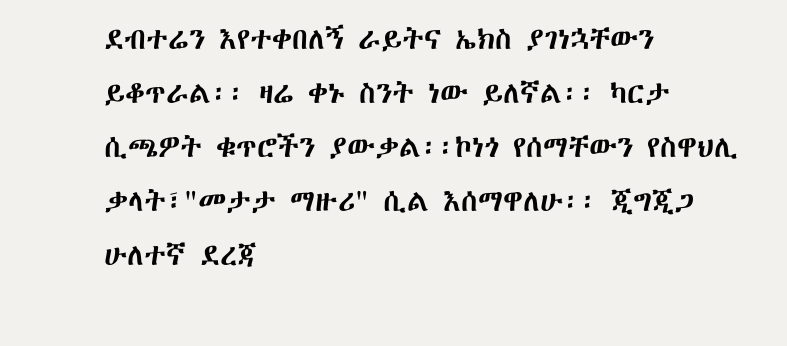ደብተሬን እየተቀበለኝ ራይትና ኤክስ ያገነኋቸውን ይቆጥራል፡፡ ዛሬ ቀኑ ስንት ነው ይለኛል፡፡ ካርታ ሲጫዎት ቁጥሮችን ያውቃል፡፡ኮነጎ የሰማቸውን የስዋህሊ ቃላት፣"መታታ ማዙሪ" ሲል እሰማዋለሁ፡፡ ጂግጂጋ ሁለተኛ ደረጃ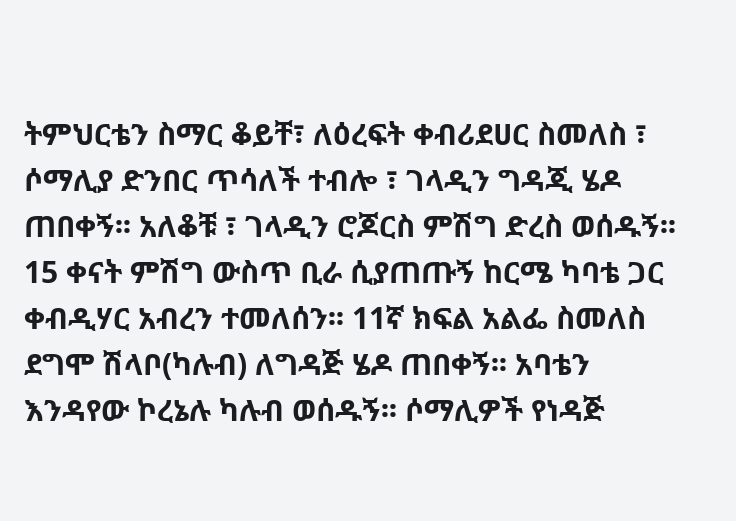ትምህርቴን ስማር ቆይቸ፣ ለዕረፍት ቀብሪደሀር ስመለስ ፣ ሶማሊያ ድንበር ጥሳለች ተብሎ ፣ ገላዲን ግዳጂ ሄዶ ጠበቀኝ፡፡ አለቆቹ ፣ ገላዲን ሮጆርስ ምሽግ ድረስ ወሰዱኝ፡፡ 15 ቀናት ምሽግ ውስጥ ቢራ ሲያጠጡኝ ከርሜ ካባቴ ጋር ቀብዲሃር አብረን ተመለሰን፡፡ 11ኛ ክፍል አልፌ ስመለስ ደግሞ ሽላቦ(ካሉብ) ለግዳጅ ሄዶ ጠበቀኝ፡፡ አባቴን እንዳየው ኮረኔሉ ካሉብ ወሰዱኝ፡፡ ሶማሊዎች የነዳጅ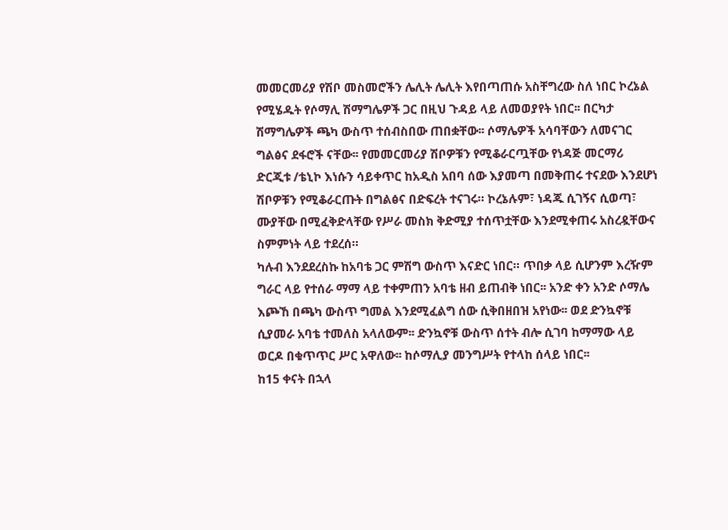መመርመሪያ የሽቦ መስመሮችን ሌሊት ሌሊት እየበጣጠሱ አስቸግረው ስለ ነበር ኮረኔል የሚሄዱት የሶማሊ ሽማግሌዎች ጋር በዚህ ጉዳይ ላይ ለመወያየት ነበር፡፡ በርካታ ሽማግሌዎች ጫካ ውስጥ ተሰብስበው ጠበቋቸው፡፡ ሶማሌዎች አሳባቸውን ለመናገር ግልፅና ደፋሮች ናቸው፡፡ የመመርመሪያ ሽቦዎቹን የሚቆራርጧቸው የነዳጅ መርማሪ ድርጂቱ /ቴኒኮ እነሱን ሳይቀጥር ከአዲስ አበባ ሰው እያመጣ በመቅጠሩ ተናደው እንደሆነ ሽቦዎቹን የሚቆራርጡት በግልፅና በድፍረት ተናገሩ። ኮረኔሉም፣ ነዳጁ ሲገኝና ሲወጣ፣ ሙያቸው በሚፈቅድላቸው የሥራ መስክ ቅድሚያ ተሰጥቷቸው እንደሚቀጠሩ አስረዷቸውና ስምምነት ላይ ተደረሰ።
ካሉብ እንደደረስኩ ከአባቴ ጋር ምሽግ ውስጥ እናድር ነበር። ጥበቃ ላይ ሲሆንም እረዥም ግራር ላይ የተሰራ ማማ ላይ ተቀምጠን አባቴ ዘብ ይጠብቅ ነበር፡፡ አንድ ቀን አንድ ሶማሌ እጮኸ በጫካ ውስጥ ግመል እንደሚፈልግ ሰው ሲቅበዘበዝ አየነው፡፡ ወደ ድንኳኖቹ ሲያመራ አባቴ ተመለስ አላለውም፡፡ ድንኳኖቹ ውስጥ ሰተት ብሎ ሲገባ ከማማው ላይ ወርዶ በቁጥጥር ሥር አዋለው፡፡ ከሶማሊያ መንግሥት የተላከ ሰላይ ነበር፡፡
ከ15 ቀናት በኋላ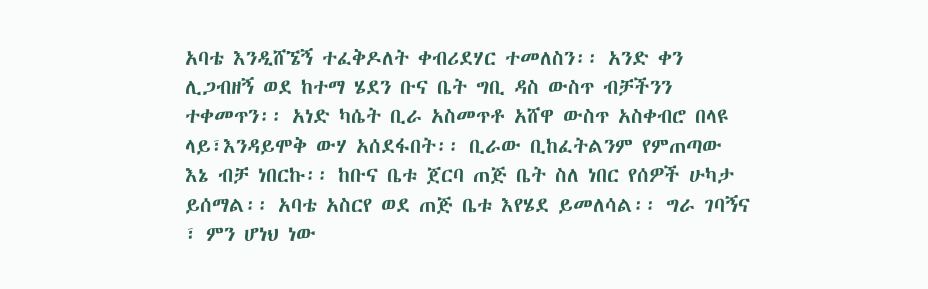አባቴ እንዲሸኜኝ ተፈቅዶለት ቀብሪደሃር ተመለስን፡፡ አንድ ቀን ሊጋብዘኝ ወደ ከተማ ሄደን ቡና ቤት ግቢ ዳስ ውስጥ ብቻችንን ተቀመጥን፡፡ አነድ ካሴት ቢራ አስመጥቶ አሸዋ ውስጥ አስቀብሮ በላዩ ላይ፣እንዳይሞቅ ውሃ አሰደፋበት፡፡ ቢራው ቢከፈትልንም የምጠጣው እኔ ብቻ ነበርኩ፡፡ ከቡና ቤቱ ጀርባ ጠጅ ቤት ስለ ነበር የሰዎች ሁካታ ይሰማል፡፡ አባቴ አስርየ ወደ ጠጅ ቤቱ እየሄደ ይመለሳል፡፡ ግራ ገባኝና ፣ ምን ሆነህ ነው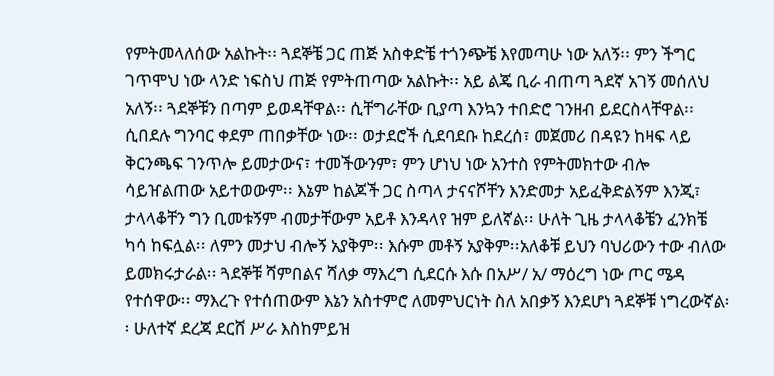የምትመላለሰው አልኩት፡፡ ጓደኞቼ ጋር ጠጅ አስቀድቼ ተጎንጭቼ እየመጣሁ ነው አለኝ፡፡ ምን ችግር ገጥሞህ ነው ላንድ ነፍስህ ጠጅ የምትጠጣው አልኩት፡፡ አይ ልጄ ቢራ ብጠጣ ጓደኛ አገኝ መሰለህ አለኝ፡፡ ጓደኞቹን በጣም ይወዳቸዋል፡፡ ሲቸግራቸው ቢያጣ እንኳን ተበድሮ ገንዘብ ይደርስላቸዋል፡፡ ሲበደሉ ግንባር ቀደም ጠበቃቸው ነው፡፡ ወታደሮች ሲደባደቡ ከደረሰ፣ መጀመሪ በዳዩን ከዛፍ ላይ ቅርንጫፍ ገንጥሎ ይመታውና፣ ተመችውንም፣ ምን ሆነህ ነው አንተስ የምትመክተው ብሎ ሳይዠልጠው አይተወውም፡፡ እኔም ከልጆች ጋር ስጣላ ታናናሾቸን እንድመታ አይፈቅድልኝም እንጂ፣ ታላላቆቸን ግን ቢመቱኝም ብመታቸውም አይቶ እንዳላየ ዝም ይለኛል፡፡ ሁለት ጊዜ ታላላቆቼን ፈንክቼ ካሳ ከፍሏል፡፡ ለምን መታህ ብሎኝ አያቅም፡፡ እሱም መቶኝ አያቅም፡፡አለቆቹ ይህን ባህሪውን ተው ብለው ይመክሩታራል፡፡ ጓደኞቹ ሻምበልና ሻለቃ ማእረግ ሲደርሱ እሱ በአሥ/ አ/ ማዕረግ ነው ጦር ሜዳ የተሰዋው፡፡ ማእረጉ የተሰጠውም እኔን አስተምሮ ለመምህርነት ስለ አበቃኝ እንደሆነ ጓደኞቹ ነግረውኛል፡፡ ሁለተኛ ደረጃ ደርሸ ሥራ እስከምይዝ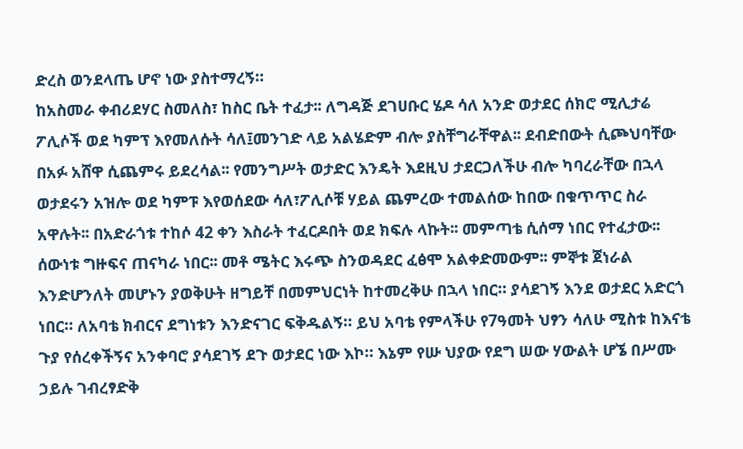ድረስ ወንደላጤ ሆኖ ነው ያስተማረኝ።
ከአስመራ ቀብሪደሃር ስመለስ፣ ከስር ቤት ተፈታ፡፡ ለግዳጅ ደገሀቡር ሄዶ ሳለ አንድ ወታደር ሰክሮ ሚሊታሬ ፖሊሶች ወደ ካምፕ እየመለሱት ሳለ፤መንገድ ላይ አልሄድም ብሎ ያስቸግራቸዋል፡፡ ደብድበውት ሲጮህባቸው በአፉ አሸዋ ሲጨምሩ ይደረሳል፡፡ የመንግሥት ወታድር እንዴት እደዚህ ታደርጋለችሁ ብሎ ካባረራቸው በኋላ ወታደሩን አዝሎ ወደ ካምፑ እየወሰደው ሳለ፣ፖሊሶቹ ሃይል ጨምረው ተመልሰው ከበው በቁጥጥር ስራ አዋሉት፡፡ በአድራጎቱ ተከሶ 42 ቀን እስራት ተፈርዶበት ወደ ክፍሉ ላኩት፡፡ መምጣቴ ሲሰማ ነበር የተፈታው፡፡ ሰውነቱ ግዙፍና ጠናካራ ነበር፡፡ መቶ ሜትር እሩጭ ስንወዳደር ፈፅሞ አልቀድመውም፡፡ ምኞቱ ጀነራል እንድሆንለት መሆኑን ያወቅሁት ዘግይቸ በመምህርነት ከተመረቅሁ በኋላ ነበር። ያሳደገኝ እንደ ወታደር አድርጎ ነበር። ለአባቴ ክብርና ደግነቱን እንድናገር ፍቅዱልኝ። ይህ አባቴ የምላችሁ የ7ዓመት ህፃን ሳለሁ ሚስቱ ከእናቴ ጉያ የሰረቀችኝና አንቀባሮ ያሳደገኝ ደጉ ወታደር ነው እኮ። እኔም የሡ ህያው የደግ ሠው ሃውልት ሆኜ በሥሙ ኃይሉ ገብረፃድቅ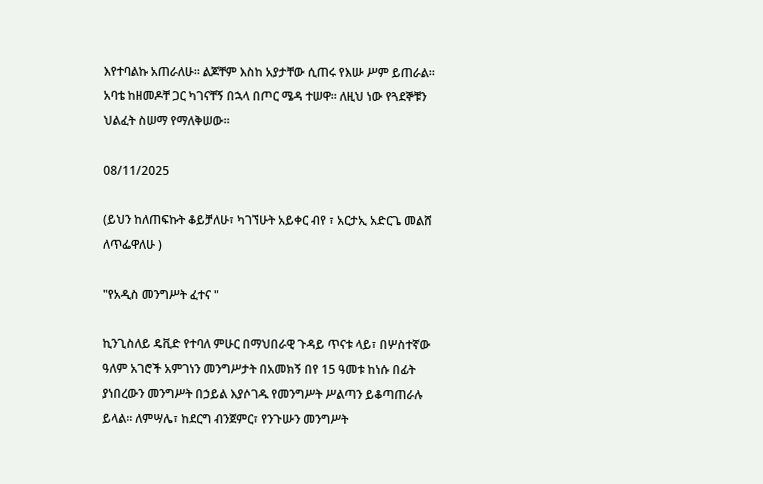እየተባልኩ አጠራለሁ። ልጆቸም እስከ አያታቸው ሲጠሩ የእሡ ሥም ይጠራል። አባቴ ከዘመዶቸ ጋር ካገናቸኝ በኋላ በጦር ሜዳ ተሠዋ። ለዚህ ነው የጓደኞቹን ህልፈት ስሠማ የማለቅሠው።

08/11/2025

(ይህን ከለጠፍኩት ቆይቻለሁ፣ ካገኘሁት አይቀር ብየ ፣ አርታኢ አድርጌ መልሸ ለጥፌዋለሁ )

"የአዲስ መንግሥት ፈተና "

ኪንጊስለይ ዴቪድ የተባለ ምሁር በማህበራዊ ጉዳይ ጥናቱ ላይ፣ በሦስተኛው ዓለም አገሮች አምገነን መንግሥታት በአመክኝ በየ 15 ዓመቱ ከነሱ በፊት ያነበረውን መንግሥት በኃይል እያሶገዱ የመንግሥት ሥልጣን ይቆጣጠራሉ ይላል። ለምሣሌ፣ ከደርግ ብንጀምር፣ የንጉሡን መንግሥት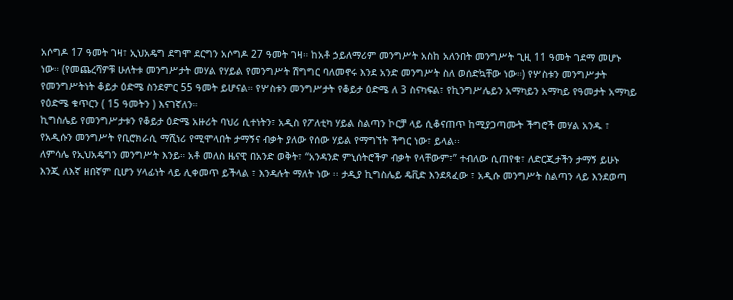አሶግዶ 17 ዓመት ገዛ፣ ኢህአዴግ ደግሞ ደርግን አሶግዶ 27 ዓመት ገዛ። ከአቶ ኃይለማሪም መንግሥት አስከ አለንበት መንግሥት ጊዚ 11 ዓመት ገደማ መሆኑ ነው። (የመጨረሻዎቹ ሁለትቱ መንግሥታት መሃል የሃይል የመንግሥት ሽግግር ባለመኖሩ እንደ አንድ መንግሥት ስለ ወሰድኳቸው ነው።) የሦስቱን መንግሥታት የመንግሥትነት ቆይታ ዕድሜ ስንደምር 55 ዓመት ይሆናል። የሦስቱን መንግሥታት የቆይታ ዕድሜ ለ 3 ስናካፍል፣ የኪንግሥሌይን አማካይን አማካይ የዓመታት አማካይ የዕድሜ ቁጥርን ( 15 ዓመትን ) እናገኛለን።
ኪግስሌይ የመንግሥታቱን የቆይታ ዕድሜ አዙሪት ባህሪ ሲተነትን፣ አዲስ የፖለቲካ ሃይል ስልጣን ኮርቻ ላይ ሲቆናጠጥ ከሚያጋጣሙት ችግሮች መሃል አንዱ ፣ የአዲሱን መንግሥት የቢሮክራሲ ማሺነሪ የሚሞላበት ታማኝና ብቃት ያለው የሰው ሃይል የማግኘት ችግር ነው፣ ይላል፡፡
ለምሳሌ የኢህአዴግን መንግሥት እንይ። አቶ መለስ ዜናዊ በአንድ ወቅት፣ “አንዳንድ ምኒሰትሮችዎ ብቃት የላቸውም፣” ተብለው ሲጠየቁ፣ ለድርጂታችን ታማኝ ይሁኑ እንጂ ለእኛ ዘበኛም ቢሆን ሃላፊነት ላይ ሊቀመጥ ይችላል ፣ እንዳሉት ማለት ነው ፡፡ ታዲያ ኪግስሌይ ዴቪድ እንደጻፈው ፣ አዲሱ መንግሥት ስልጣን ላይ እንደወጣ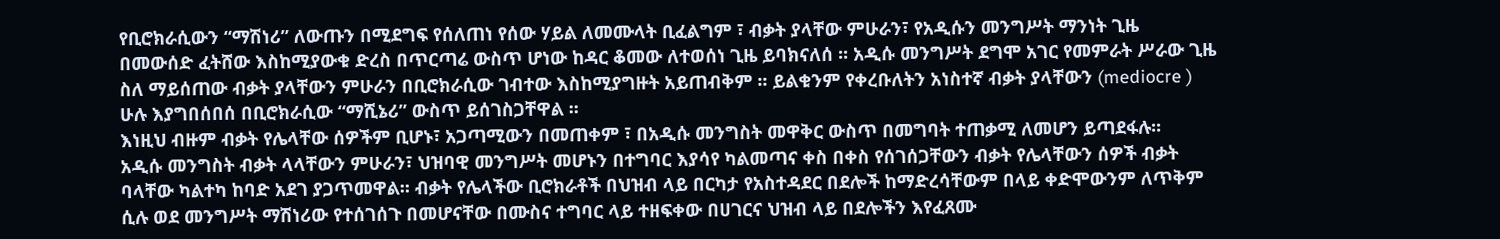የቢሮክራሲውን “ማሽነሪ” ለውጡን በሚደግፍ የሰለጠነ የሰው ሃይል ለመሙላት ቢፈልግም ፣ ብቃት ያላቸው ምሁራን፣ የአዲሱን መንግሥት ማንነት ጊዜ በመውሰድ ፈትሸው እስከሚያውቁ ድረስ በጥርጣሬ ውስጥ ሆነው ከዳር ቆመው ለተወሰነ ጊዜ ይባክናለሰ ፡፡ አዲሱ መንግሥት ደግሞ አገር የመምራት ሥራው ጊዜ ስለ ማይሰጠው ብቃት ያላቸውን ምሁራን በቢሮክራሲው ገብተው እስከሚያግዙት አይጠብቅም ፡፡ ይልቁንም የቀረቡለትን አነስተኛ ብቃት ያላቸውን (mediocre ) ሁሉ እያግበሰበሰ በቢሮክራሲው “ማሺኔሪ” ውስጥ ይሰገስጋቸዋል ፡፡
እነዚህ ብዙም ብቃት የሌላቸው ሰዎችም ቢሆኑ፣ አጋጣሚውን በመጠቀም ፣ በአዲሱ መንግስት መዋቅር ውስጥ በመግባት ተጠቃሚ ለመሆን ይጣደፋሉ፡፡
አዲሱ መንግስት ብቃት ላላቸውን ምሁራን፣ ህዝባዊ መንግሥት መሆኑን በተግባር እያሳየ ካልመጣና ቀስ በቀስ የሰገሰጋቸውን ብቃት የሌላቸውን ሰዎች ብቃት ባላቸው ካልተካ ከባድ አደገ ያጋጥመዋል። ብቃት የሌላችው ቢሮክራቶች በህዝብ ላይ በርካታ የአስተዳደር በደሎች ከማድረሳቸውም በላይ ቀድሞውንም ለጥቅም ሲሉ ወደ መንግሥት ማሽነሪው የተሰገሰጉ በመሆናቸው በሙስና ተግባር ላይ ተዘፍቀው በሀገርና ህዝብ ላይ በደሎችን እየፈጸሙ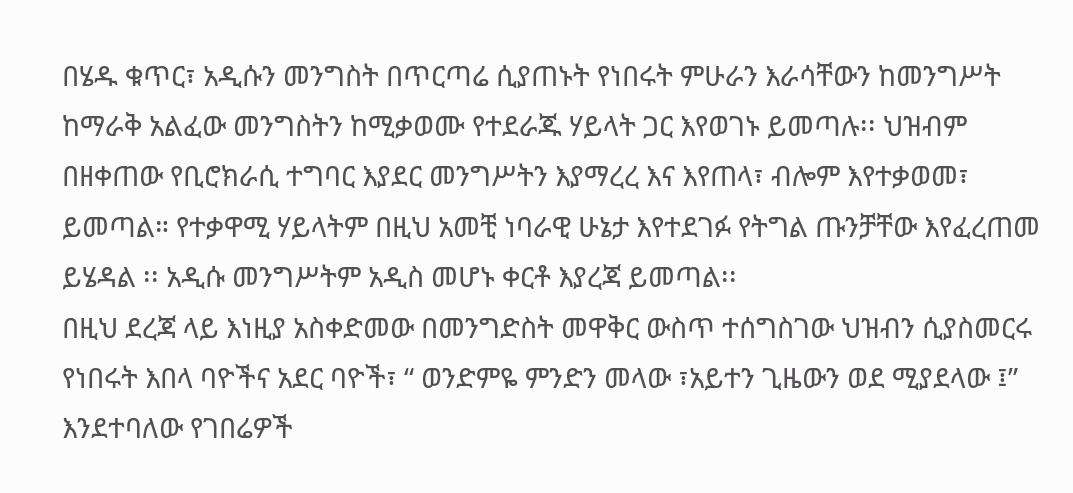በሄዱ ቁጥር፣ አዲሱን መንግስት በጥርጣሬ ሲያጠኑት የነበሩት ምሁራን እራሳቸውን ከመንግሥት ከማራቅ አልፈው መንግስትን ከሚቃወሙ የተደራጁ ሃይላት ጋር እየወገኑ ይመጣሉ፡፡ ህዝብም በዘቀጠው የቢሮክራሲ ተግባር እያደር መንግሥትን እያማረረ እና እየጠላ፣ ብሎም እየተቃወመ፣ ይመጣል። የተቃዋሚ ሃይላትም በዚህ አመቺ ነባራዊ ሁኔታ እየተደገፉ የትግል ጡንቻቸው እየፈረጠመ ይሄዳል ፡፡ አዲሱ መንግሥትም አዲስ መሆኑ ቀርቶ እያረጃ ይመጣል፡፡
በዚህ ደረጃ ላይ እነዚያ አስቀድመው በመንግድስት መዋቅር ውስጥ ተሰግስገው ህዝብን ሲያስመርሩ የነበሩት እበላ ባዮችና አደር ባዮች፣ “ ወንድምዬ ምንድን መላው ፣አይተን ጊዜውን ወደ ሚያደላው ፤” እንደተባለው የገበሬዎች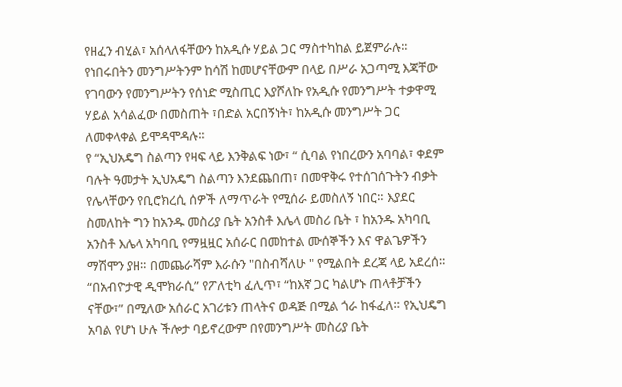የዘፈን ብሂል፣ አሰላለፋቸውን ከአዲሱ ሃይል ጋር ማስተካከል ይጀምራሉ፡፡ የነበሩበትን መንግሥትንም ከሳሽ ከመሆናቸውም በላይ በሥራ አጋጣሚ እጃቸው የገባውን የመንግሥትን የሰነድ ሚስጢር እያሾለኩ የአዲሱ የመንግሥት ተቃዋሚ ሃይል አሳልፈው በመስጠት ፣በድል አርበኝነት፣ ከአዲሱ መንግሥት ጋር ለመቀላቀል ይሞዳሞዳሉ፡፡
የ “ኢህአዴግ ስልጣን የዛፍ ላይ እንቅልፍ ነው፣ “ ሲባል የነበረውን አባባል፣ ቀደም ባሉት ዓመታት ኢህአዴግ ስልጣን እንደጨበጠ፣ በመዋቅሩ የተሰገሰጉትን ብቃት የሌላቸውን የቢሮክረሲ ሰዎች ለማጥራት የሚሰራ ይመስለኝ ነበር። እያደር ስመለከት ግን ከአንዱ መስሪያ ቤት አንስቶ እሌላ መስሪ ቤት ፣ ከአንዱ አካባቢ አንስቶ እሌላ አካባቢ የማዟዟር አሰራር በመከተል ሙሰኞችን እና ዋልጌዎችን ማሽሞን ያዘ። በመጨራሻም እራሱን "በስብሻለሁ " የሚልበት ደረጃ ላይ አደረሰ። “በአብዮታዊ ዲሞክራሲ” የፖለቲካ ፈሊጥ፣ “ከእኛ ጋር ካልሆኑ ጠላቶቻችን ናቸው፣” በሚለው አሰራር አገሪቱን ጠላትና ወዳጅ በሚል ጎራ ከፋፈለ። የኢህዴግ አባል የሆነ ሁሉ ችሎታ ባይኖረውም በየመንግሥት መስሪያ ቤት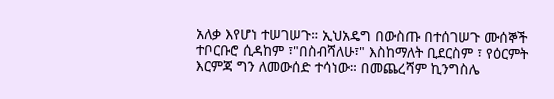አለቃ እየሆነ ተሠገሠጉ። ኢህአዴግ በውስጡ በተሰገሠጉ ሙሰኞች ተቦርቡሮ ሲዳከም ፣"በስብሻለሁ፣" እስከማለት ቢደርስም ፣ የዕርምት እርምጃ ግን ለመውሰድ ተሳነው። በመጨረሻም ኪንግስሌ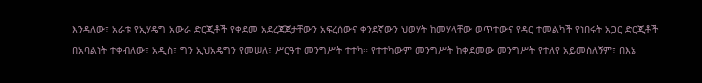እንዳለው፣ አራቱ የኢሃዴግ አውራ ድርጂቶች የቀደመ አደረጃጀታቸውን አፍረሰውና ቀንደኛውን ህወሃት ከመሃላቸው ወጥተውና የዳር ተመልካች የነበሩት አጋር ድርጂቶች በአባልነት ተቀብለው፣ አዲስ፣ ግን ኢህአዴግን የመሠለ፣ ሥርዓተ መንግሥት ተተካ። የተተካውም መንግሥት ከቀደመው መንግሥት የተለየ አይመስለኝም፣ በእኔ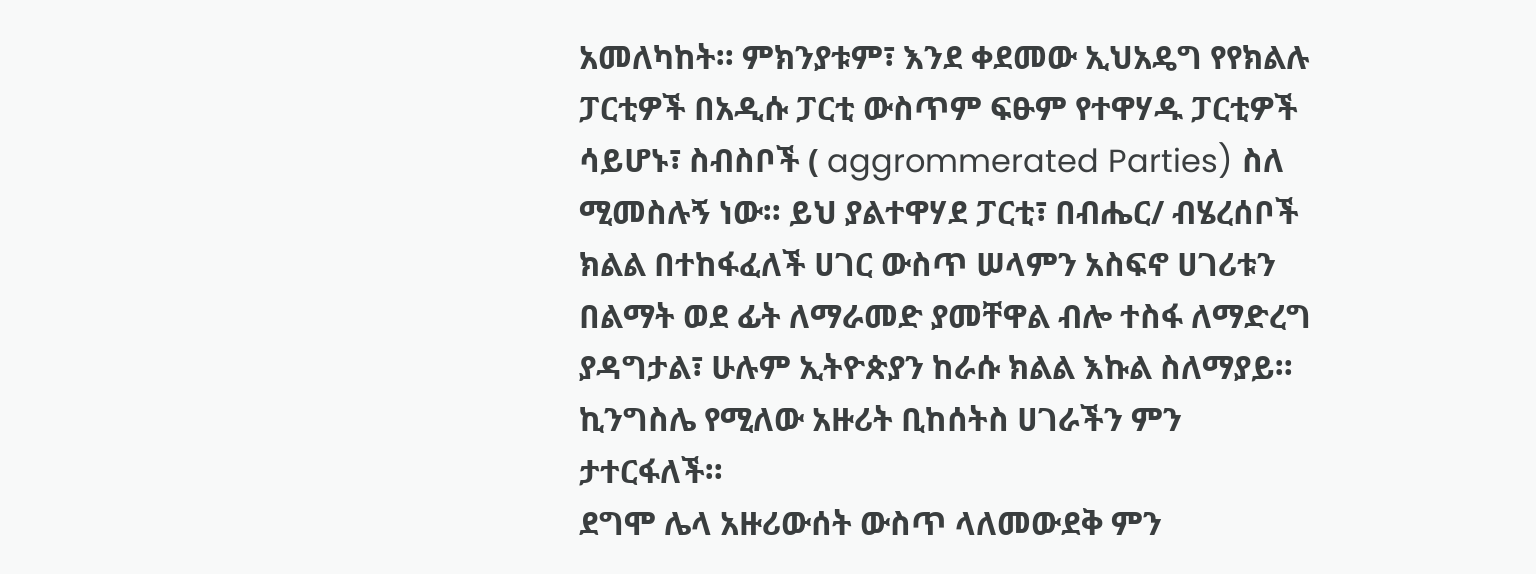አመለካከት። ምክንያቱም፣ እንደ ቀደመው ኢህአዴግ የየክልሉ ፓርቲዎች በአዲሱ ፓርቲ ውስጥም ፍፁም የተዋሃዱ ፓርቲዎች ሳይሆኑ፣ ስብስቦች ( aggrommerated Parties) ስለ ሚመስሉኝ ነው። ይህ ያልተዋሃደ ፓርቲ፣ በብሔር/ ብሄረሰቦች ክልል በተከፋፈለች ሀገር ውስጥ ሠላምን አስፍኖ ሀገሪቱን በልማት ወደ ፊት ለማራመድ ያመቸዋል ብሎ ተስፋ ለማድረግ ያዳግታል፣ ሁሉም ኢትዮጵያን ከራሱ ክልል እኩል ስለማያይ።
ኪንግስሌ የሚለው አዙሪት ቢከሰትስ ሀገራችን ምን ታተርፋለች።
ደግሞ ሌላ አዙሪውሰት ውስጥ ላለመውደቅ ምን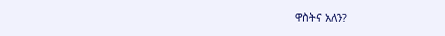ዋስትና አለን?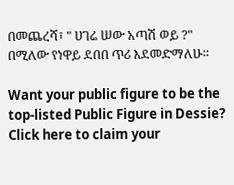በመጨረሻ፣ " ሀገሬ ሠው አጣሽ ወይ ?" በሚለው የነዋይ ደበበ ጥሪ እደመድማለሁ።

Want your public figure to be the top-listed Public Figure in Dessie?
Click here to claim your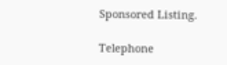Sponsored Listing.

Telephone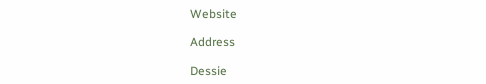Website

Address

Dessie